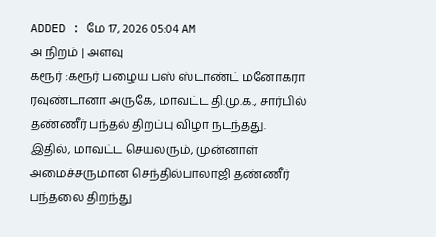ADDED : மே 17, 2026 05:04 AM
அ நிறம் | அளவு
கரூர் :கரூர் பழைய பஸ் ஸ்டாண்ட் மனோகரா ரவுண்டானா அருகே, மாவட்ட தி.மு.க., சார்பில் தண்ணீர் பந்தல் திறப்பு விழா நடந்தது.
இதில், மாவட்ட செயலரும், முன்னாள் அமைச்சருமான செந்தில்பாலாஜி தண்ணீர் பந்தலை திறந்து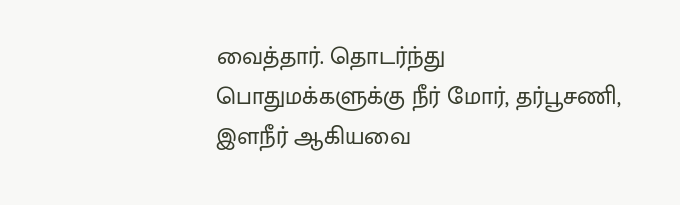வைத்தார். தொடர்ந்து பொதுமக்களுக்கு நீர் மோர், தர்பூசணி, இளநீர் ஆகியவை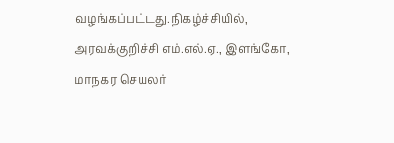வழங்கப்பட்டது.நிகழ்ச்சியில், அரவக்குறிச்சி எம்.எல்.ஏ., இளங்கோ, மாநகர செயலர்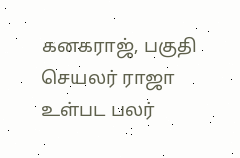கனகராஜ், பகுதி செயலர் ராஜா உள்பட பலர்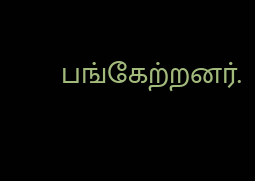பங்கேற்றனர்.